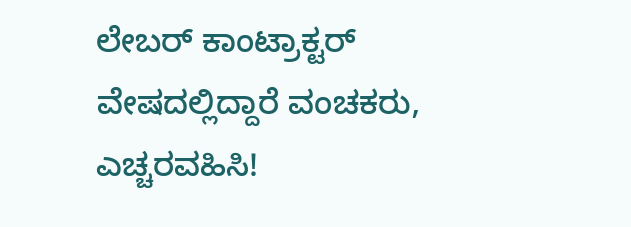ಲೇಬರ್ ಕಾಂಟ್ರಾಕ್ಟರ್ ವೇಷದಲ್ಲಿದ್ದಾರೆ ವಂಚಕರು, ಎಚ್ಚರವಹಿಸಿ!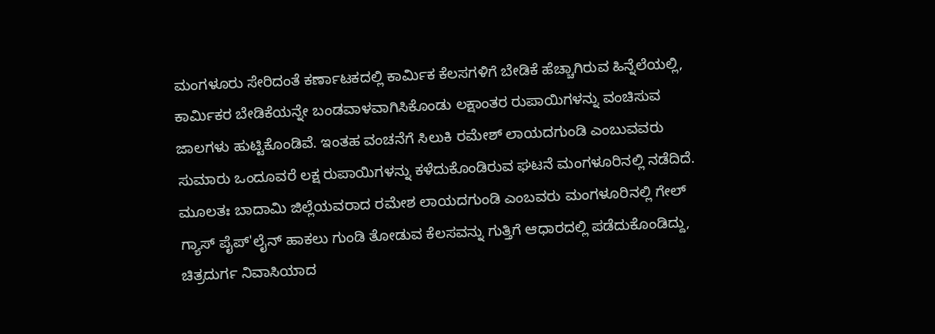ಮಂಗಳೂರು ಸೇರಿದಂತೆ ಕರ್ಣಾಟಕದಲ್ಲಿ ಕಾರ್ಮಿಕ ಕೆಲಸಗಳಿಗೆ ಬೇಡಿಕೆ ಹೆಚ್ಚಾಗಿರುವ ಹಿನ್ನೆಲೆಯಲ್ಲಿ, ಕಾರ್ಮಿಕರ ಬೇಡಿಕೆಯನ್ನೇ ಬಂಡವಾಳವಾಗಿಸಿಕೊಂಡು ಲಕ್ಷಾಂತರ ರುಪಾಯಿಗಳನ್ನು ವಂಚಿಸುವ ಜಾಲಗಳು ಹುಟ್ಟಿಕೊಂಡಿವೆ. ಇಂತಹ ವಂಚನೆಗೆ ಸಿಲುಕಿ ರಮೇಶ್ ಲಾಯದಗುಂಡಿ ಎಂಬುವವರು ಸುಮಾರು ಒಂದೂವರೆ ಲಕ್ಷ ರುಪಾಯಿಗಳನ್ನು ಕಳೆದುಕೊಂಡಿರುವ ಘಟನೆ ಮಂಗಳೂರಿನಲ್ಲಿ ನಡೆದಿದೆ. ಮೂಲತಃ ಬಾದಾಮಿ ಜಿಲ್ಲೆಯವರಾದ ರಮೇಶ ಲಾಯದಗುಂಡಿ ಎಂಬವರು ಮಂಗಳೂರಿನಲ್ಲಿ ಗೇಲ್ ಗ್ಯಾಸ್ ಪೈಪ್'ಲೈನ್ ಹಾಕಲು ಗುಂಡಿ ತೋಡುವ ಕೆಲಸವನ್ನು ಗುತ್ತಿಗೆ ಆಧಾರದಲ್ಲಿ ಪಡೆದುಕೊಂಡಿದ್ದು, ಚಿತ್ರದುರ್ಗ ನಿವಾಸಿಯಾದ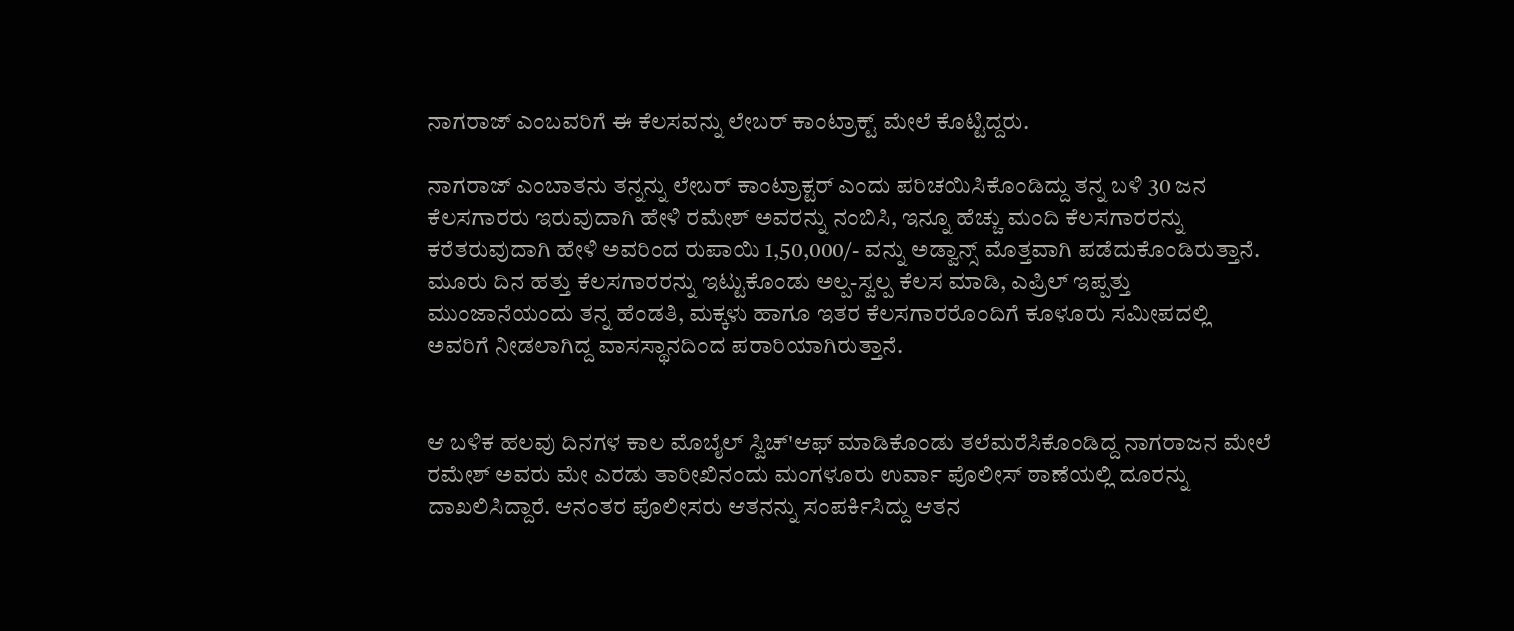ನಾಗರಾಜ್ ಎಂಬವರಿಗೆ ಈ ಕೆಲಸವನ್ನು ಲೇಬರ್ ಕಾಂಟ್ರಾಕ್ಟ್ ಮೇಲೆ ಕೊಟ್ಟಿದ್ದರು.

ನಾಗರಾಜ್ ಎಂಬಾತನು ತನ್ನನ್ನು ಲೇಬರ್ ಕಾಂಟ್ರಾಕ್ಟರ್ ಎಂದು ಪರಿಚಯಿಸಿಕೊಂಡಿದ್ದು ತನ್ನ ಬಳಿ 30 ಜನ ಕೆಲಸಗಾರರು ಇರುವುದಾಗಿ ಹೇಳಿ ರಮೇಶ್ ಅವರನ್ನು ನಂಬಿಸಿ, ಇನ್ನೂ ಹೆಚ್ಚು ಮಂದಿ ಕೆಲಸಗಾರರನ್ನು ಕರೆತರುವುದಾಗಿ ಹೇಳಿ ಅವರಿಂದ ರುಪಾಯಿ 1,50,000/- ವನ್ನು ಅಡ್ವಾನ್ಸ್ ಮೊತ್ತವಾಗಿ ಪಡೆದುಕೊಂಡಿರುತ್ತಾನೆ. ಮೂರು ದಿನ ಹತ್ತು ಕೆಲಸಗಾರರನ್ನು ಇಟ್ಟುಕೊಂಡು ಅಲ್ಪ-ಸ್ವಲ್ಪ ಕೆಲಸ ಮಾಡಿ, ಎಪ್ರಿಲ್ ಇಪ್ಪತ್ತು ಮುಂಜಾನೆಯಂದು ತನ್ನ ಹೆಂಡತಿ, ಮಕ್ಕಳು ಹಾಗೂ ಇತರ ಕೆಲಸಗಾರರೊಂದಿಗೆ ಕೂಳೂರು ಸಮೀಪದಲ್ಲಿ ಅವರಿಗೆ ನೀಡಲಾಗಿದ್ದ ವಾಸಸ್ಥಾನದಿಂದ ಪರಾರಿಯಾಗಿರುತ್ತಾನೆ.


ಆ ಬಳಿಕ ಹಲವು ದಿನಗಳ ಕಾಲ ಮೊಬೈಲ್ ಸ್ವಿಚ್'ಆಫ್ ಮಾಡಿಕೊಂಡು ತಲೆಮರೆಸಿಕೊಂಡಿದ್ದ ನಾಗರಾಜನ ಮೇಲೆ ರಮೇಶ್ ಅವರು ಮೇ ಎರಡು ತಾರೀಖಿನಂದು ಮಂಗಳೂರು ಉರ್ವಾ ಪೊಲೀಸ್ ಠಾಣೆಯಲ್ಲಿ ದೂರನ್ನು ದಾಖಲಿಸಿದ್ದಾರೆ. ಆನಂತರ ಪೊಲೀಸರು ಆತನನ್ನು ಸಂಪರ್ಕಿಸಿದ್ದು ಆತನ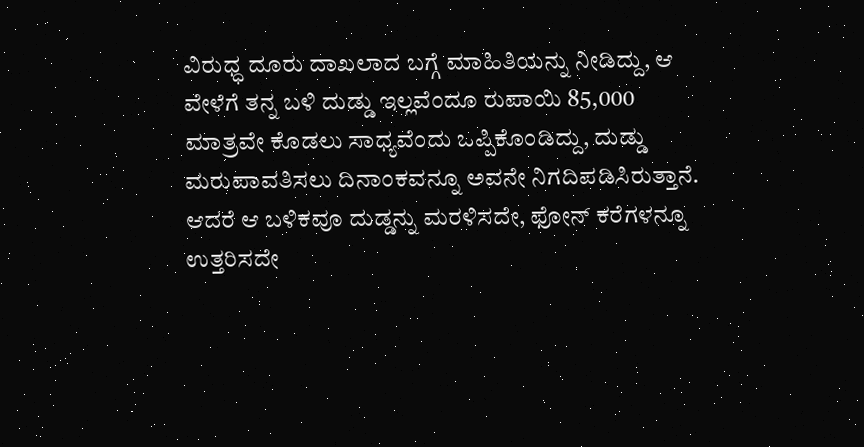ವಿರುಧ್ಧ ದೂರು ದಾಖಲಾದ ಬಗ್ಗೆ ಮಾಹಿತಿಯನ್ನು ನೀಡಿದ್ದು, ಆ ವೇಳೆಗೆ ತನ್ನ ಬಳಿ ದುಡ್ಡು ಇಲ್ಲವೆಂದೂ ರುಪಾಯಿ 85,000 ಮಾತ್ರವೇ ಕೊಡಲು ಸಾಧ್ಯವೆಂದು ಒಪ್ಪಿಕೊಂಡಿದ್ದು, ದುಡ್ಡು ಮರುಪಾವತಿಸಲು ದಿನಾಂಕವನ್ನೂ ಅವನೇ ನಿಗದಿಪಡಿಸಿರುತ್ತಾನೆ. ಆದರೆ ಆ ಬಳಿಕವೂ ದುಡ್ಡನ್ನು ಮರಳಿಸದೇ, ಫೋನ್ ಕರೆಗಳನ್ನೂ ಉತ್ತರಿಸದೇ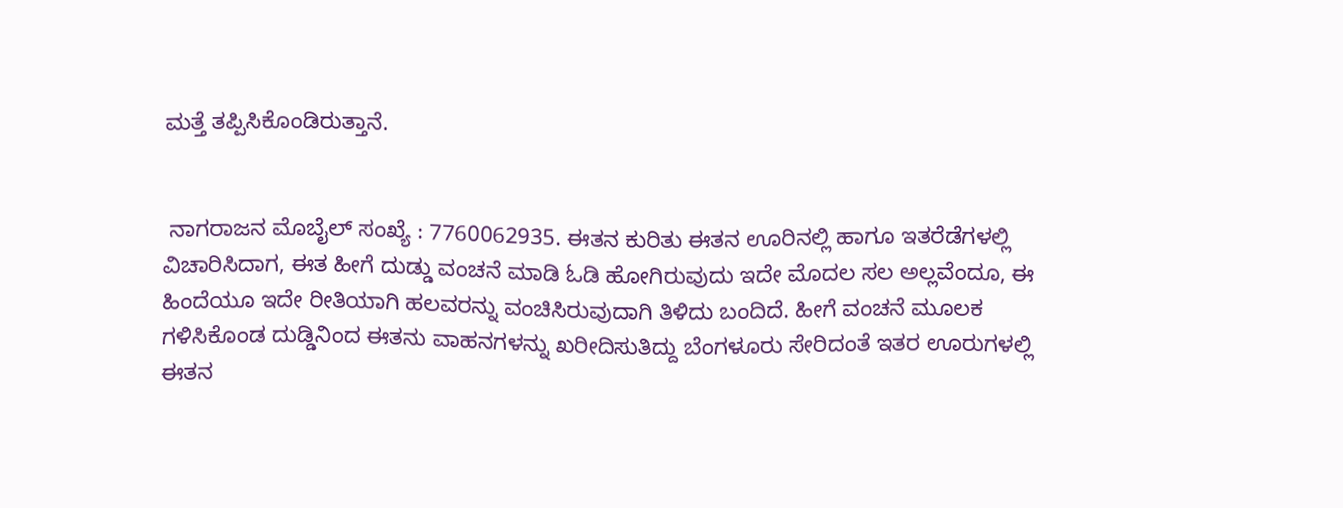ಮತ್ತೆ ತಪ್ಪಿಸಿಕೊಂಡಿರುತ್ತಾನೆ.


 ನಾಗರಾಜನ ಮೊಬೈಲ್ ಸಂಖ್ಯೆ : 7760062935. ಈತನ ಕುರಿತು ಈತನ ಊರಿನಲ್ಲಿ ಹಾಗೂ ಇತರೆಡೆಗಳಲ್ಲಿ ವಿಚಾರಿಸಿದಾಗ, ಈತ ಹೀಗೆ ದುಡ್ಡು ವಂಚನೆ ಮಾಡಿ ಓಡಿ ಹೋಗಿರುವುದು ಇದೇ ಮೊದಲ ಸಲ ಅಲ್ಲವೆಂದೂ, ಈ ಹಿಂದೆಯೂ ಇದೇ ರೀತಿಯಾಗಿ ಹಲವರನ್ನು ವಂಚಿಸಿರುವುದಾಗಿ ತಿಳಿದು ಬಂದಿದೆ. ಹೀಗೆ ವಂಚನೆ ಮೂಲಕ ಗಳಿಸಿಕೊಂಡ ದುಡ್ಡಿನಿಂದ ಈತನು ವಾಹನಗಳನ್ನು ಖರೀದಿಸುತಿದ್ದು ಬೆಂಗಳೂರು ಸೇರಿದಂತೆ ಇತರ ಊರುಗಳಲ್ಲಿ ಈತನ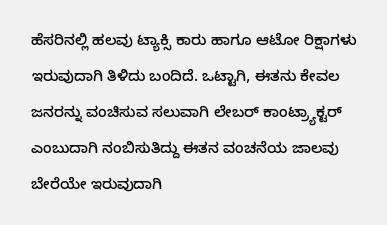ಹೆಸರಿನಲ್ಲಿ ಹಲವು ಟ್ಯಾಕ್ಸಿ ಕಾರು ಹಾಗೂ ಆಟೋ ರಿಕ್ಷಾಗಳು ಇರುವುದಾಗಿ ತಿಳಿದು ಬಂದಿದೆ. ಒಟ್ಟಾಗಿ, ಈತನು ಕೇವಲ ಜನರನ್ನು ವಂಚಿಸುವ ಸಲುವಾಗಿ ಲೇಬರ್ ಕಾಂಟ್ರ್ಯಾಕ್ಟರ್ ಎಂಬುದಾಗಿ ನಂಬಿಸುತಿದ್ದು ಈತನ ವಂಚನೆಯ ಜಾಲವು ಬೇರೆಯೇ ಇರುವುದಾಗಿ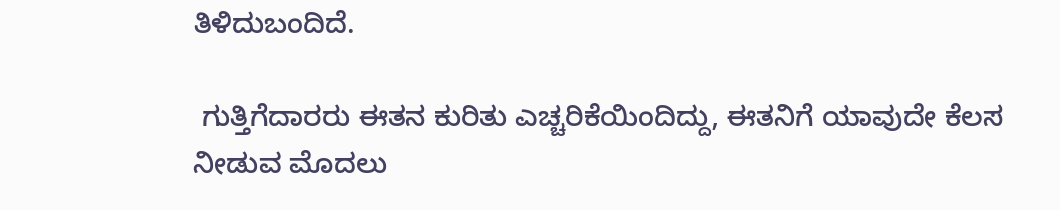ತಿಳಿದುಬಂದಿದೆ.

 ಗುತ್ತಿಗೆದಾರರು ಈತನ ಕುರಿತು ಎಚ್ಚರಿಕೆಯಿಂದಿದ್ದು, ಈತನಿಗೆ ಯಾವುದೇ ಕೆಲಸ ನೀಡುವ ಮೊದಲು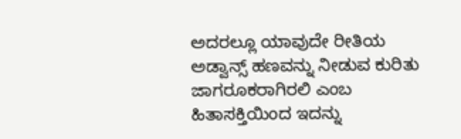ಅದರಲ್ಲೂ ಯಾವುದೇ ರೀತಿಯ ಅಡ್ವಾನ್ಸ್ ಹಣವನ್ನು ನೀಡುವ ಕುರಿತು ಜಾಗರೂಕರಾಗಿರಲಿ ಎಂಬ ಹಿತಾಸಕ್ತಿಯಿಂದ ಇದನ್ನು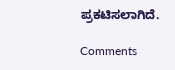ಪ್ರಕಟಿಸಲಾಗಿದೆ.

Comments